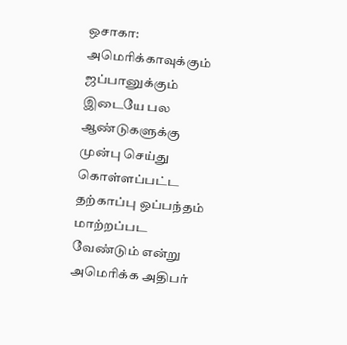ஒசாகா: அமெரிக்காவுக்கும் ஜப்பானுக்கும் இடையே பல ஆண்டுகளுக்கு முன்பு செய்து கொள்ளப்பட்ட தற்காப்பு ஒப்பந்தம் மாற்றப்பட வேண்டும் என்று அமெரிக்க அதிபர்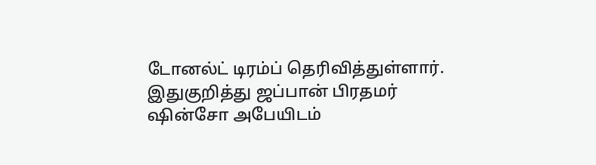டோனல்ட் டிரம்ப் தெரிவித்துள்ளார்.
இதுகுறித்து ஜப்பான் பிரதமர் ஷின்சோ அபேயிடம்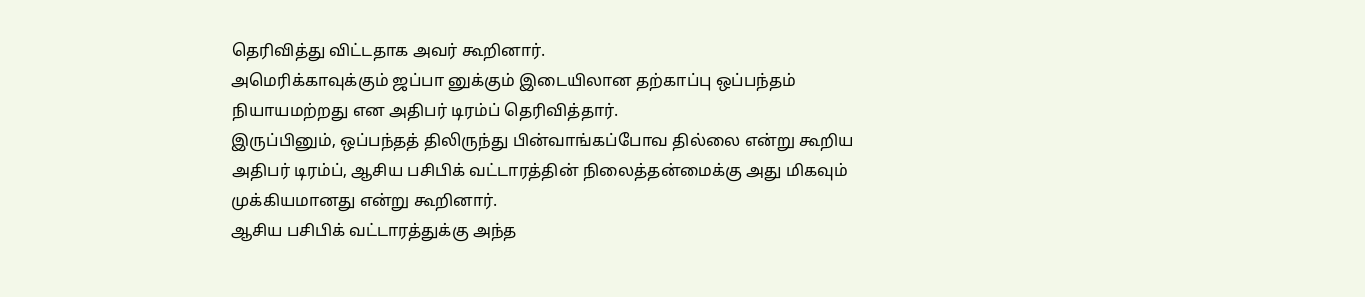தெரிவித்து விட்டதாக அவர் கூறினார்.
அமெரிக்காவுக்கும் ஜப்பா னுக்கும் இடையிலான தற்காப்பு ஒப்பந்தம் நியாயமற்றது என அதிபர் டிரம்ப் தெரிவித்தார்.
இருப்பினும், ஒப்பந்தத் திலிருந்து பின்வாங்கப்போவ தில்லை என்று கூறிய அதிபர் டிரம்ப், ஆசிய பசிபிக் வட்டாரத்தின் நிலைத்தன்மைக்கு அது மிகவும் முக்கியமானது என்று கூறினார்.
ஆசிய பசிபிக் வட்டாரத்துக்கு அந்த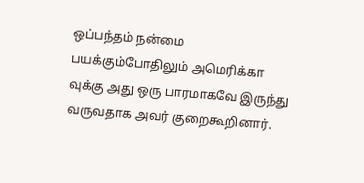ஒப்பந்தம் நன்மை பயக்கும்போதிலும் அமெரிக்கா வுக்கு அது ஒரு பாரமாகவே இருந்து வருவதாக அவர் குறைகூறினார்.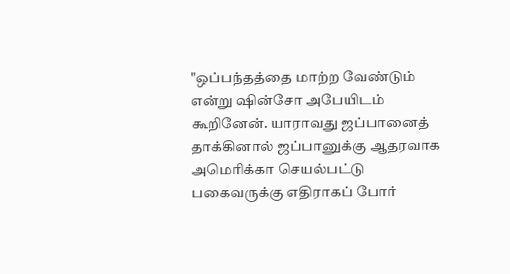"ஒப்பந்தத்தை மாற்ற வேண்டும் என்று ஷின்சோ அபேயிடம் கூறினேன். யாராவது ஜப்பானைத் தாக்கினால் ஜப்பானுக்கு ஆதரவாக அமெரிக்கா செயல்பட்டு பகைவருக்கு எதிராகப் போர்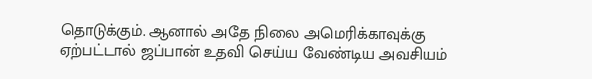தொடுக்கும். ஆனால் அதே நிலை அமெரிக்காவுக்கு ஏற்பட்டால் ஜப்பான் உதவி செய்ய வேண்டிய அவசியம்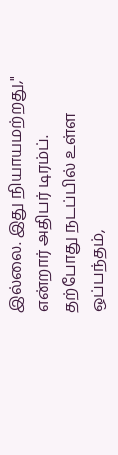இல்லை. இது நியாயமற்றது," என்றார் அதிபர் டிரம்ப்.
தற்போது நடப்பில் உள்ள ஒப்பந்தம்,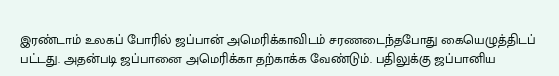இரண்டாம் உலகப் போரில் ஜப்பான் அமெரிக்காவிடம் சரணடைந்தபோது கையெழுத்திடப் பட்டது. அதன்படி ஜப்பானை அமெரிக்கா தற்காக்க வேண்டும். பதிலுக்கு ஜப்பானிய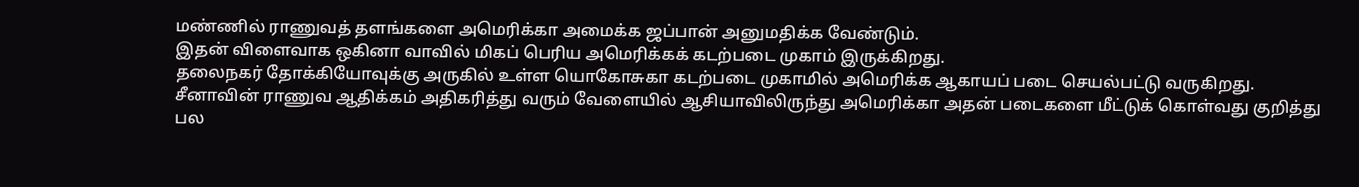மண்ணில் ராணுவத் தளங்களை அமெரிக்கா அமைக்க ஜப்பான் அனுமதிக்க வேண்டும்.
இதன் விளைவாக ஒகினா வாவில் மிகப் பெரிய அமெரிக்கக் கடற்படை முகாம் இருக்கிறது.
தலைநகர் தோக்கியோவுக்கு அருகில் உள்ள யொகோசுகா கடற்படை முகாமில் அமெரிக்க ஆகாயப் படை செயல்பட்டு வருகிறது.
சீனாவின் ராணுவ ஆதிக்கம் அதிகரித்து வரும் வேளையில் ஆசியாவிலிருந்து அமெரிக்கா அதன் படைகளை மீட்டுக் கொள்வது குறித்து பல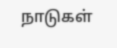நாடுகள்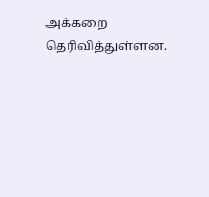அக்கறை தெரிவித்துள்ளன.